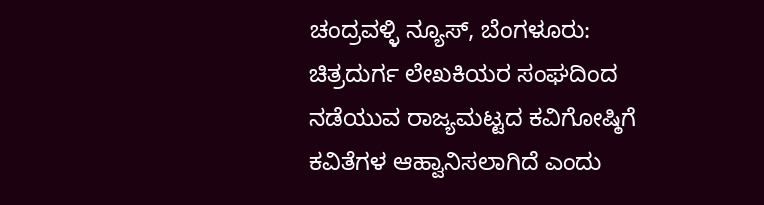ಚಂದ್ರವಳ್ಳಿ ನ್ಯೂಸ್, ಬೆಂಗಳೂರು:
ಚಿತ್ರದುರ್ಗ ಲೇಖಕಿಯರ ಸಂಘದಿಂದ ನಡೆಯುವ ರಾಜ್ಯಮಟ್ಟದ ಕವಿಗೋಷ್ಠಿಗೆ ಕವಿತೆಗಳ ಆಹ್ವಾನಿಸಲಾಗಿದೆ ಎಂದು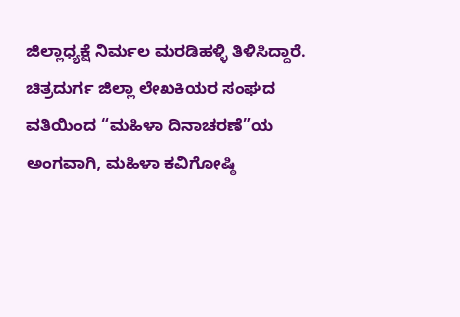ಜಿಲ್ಲಾಧ್ಯಕ್ಷೆ ನಿರ್ಮಲ ಮರಡಿಹಳ್ಳಿ ತಿಳಿಸಿದ್ದಾರೆ.
ಚಿತ್ರದುರ್ಗ ಜಿಲ್ಲಾ ಲೇಖಕಿಯರ ಸಂಘದ ವತಿಯಿಂದ “ಮಹಿಳಾ ದಿನಾಚರಣೆ”ಯ ಅಂಗವಾಗಿ, ಮಹಿಳಾ ಕವಿಗೋಷ್ಠಿ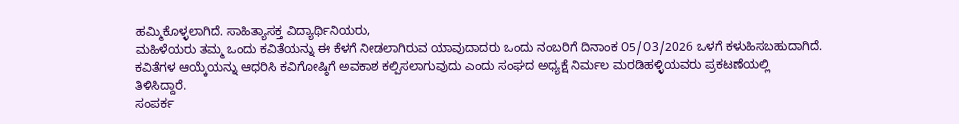ಹಮ್ಮಿಕೊಳ್ಳಲಾಗಿದೆ. ಸಾಹಿತ್ಯಾಸಕ್ತ ವಿದ್ಯಾರ್ಥಿನಿಯರು,
ಮಹಿಳೆಯರು ತಮ್ಮ ಒಂದು ಕವಿತೆಯನ್ನು ಈ ಕೆಳಗೆ ನೀಡಲಾಗಿರುವ ಯಾವುದಾದರು ಒಂದು ನಂಬರಿಗೆ ದಿನಾಂಕ ೦5/೦3/2026 ಒಳಗೆ ಕಳುಹಿಸಬಹುದಾಗಿದೆ.
ಕವಿತೆಗಳ ಆಯ್ಕೆಯನ್ನು ಆಧರಿಸಿ ಕವಿಗೋಷ್ಠಿಗೆ ಅವಕಾಶ ಕಲ್ಪಿಸಲಾಗುವುದು ಎಂದು ಸಂಘದ ಅಧ್ಯಕ್ಷೆ ನಿರ್ಮಲ ಮರಡಿಹಳ್ಳಿಯವರು ಪ್ರಕಟಣೆಯಲ್ಲಿ ತಿಳಿಸಿದ್ದಾರೆ.
ಸಂಪರ್ಕ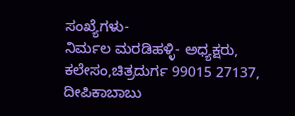ಸಂಖ್ಯೆಗಳು-
ನಿರ್ಮಲ ಮರಡಿಹಳ್ಳಿ- ಅಧ್ಯಕ್ಷರು, ಕಲೇಸಂ,ಚಿತ್ರದುರ್ಗ 99015 27137, ದೀಪಿಕಾಬಾಬು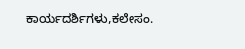ಕಾರ್ಯದರ್ಶಿಗಳು,ಕಲೇಸಂ.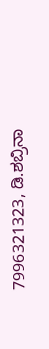7996321323, ಡಿ.ಶಬ್ರಿನಾ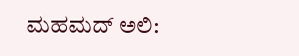ಮಹಮದ್ ಅಲಿ: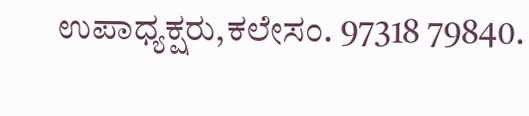ಉಪಾಧ್ಯಕ್ಷರು,ಕಲೇಸಂ. 97318 79840.